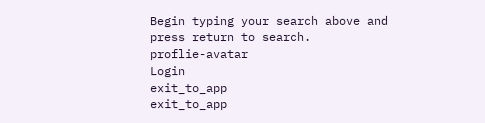Begin typing your search above and press return to search.
proflie-avatar
Login
exit_to_app
exit_to_app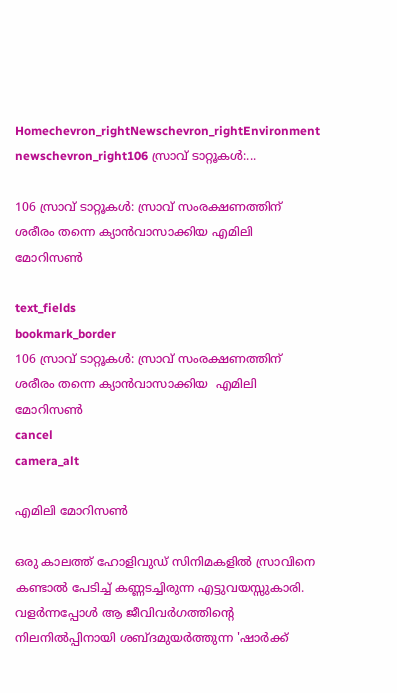Homechevron_rightNewschevron_rightEnvironment newschevron_right106 സ്രാവ് ടാറ്റൂകൾ:...

106 സ്രാവ് ടാറ്റൂകൾ: സ്രാവ് സംരക്ഷണത്തിന് ശരീരം തന്നെ ക്യാൻവാസാക്കിയ എമിലി മോറിസൺ

text_fields
bookmark_border
106 സ്രാവ് ടാറ്റൂകൾ: സ്രാവ് സംരക്ഷണത്തിന് ശരീരം തന്നെ ക്യാൻവാസാക്കിയ  എമിലി മോറിസൺ
cancel
camera_alt

എമിലി മോറിസൺ

ഒരു കാലത്ത് ഹോളിവുഡ് സിനിമകളിൽ സ്രാവിനെ കണ്ടാൽ പേടിച്ച് കണ്ണടച്ചിരുന്ന എട്ടുവയസ്സുകാരി. വളർന്നപ്പോൾ ആ ജീവിവർഗത്തിന്റെ നിലനിൽപ്പിനായി ശബ്ദമുയർത്തുന്ന 'ഷാർക്ക്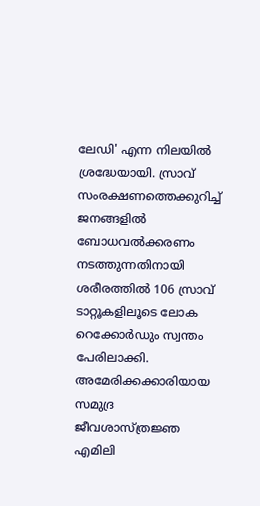ലേഡി' എന്ന നിലയിൽ ശ്രദ്ധേയായി. സ്രാവ് സംരക്ഷണത്തെക്കുറിച്ച് ജനങ്ങളിൽ ബോധവൽക്കരണം നടത്തുന്നതിനായി ശരീരത്തിൽ 106 സ്രാവ് ടാറ്റൂകളിലൂടെ ലോക റെക്കോർഡും സ്വന്തം പേരിലാക്കി. അമേരിക്കക്കാരിയായ സമുദ്ര ജീവശാസ്ത്രജ്ഞ എമിലി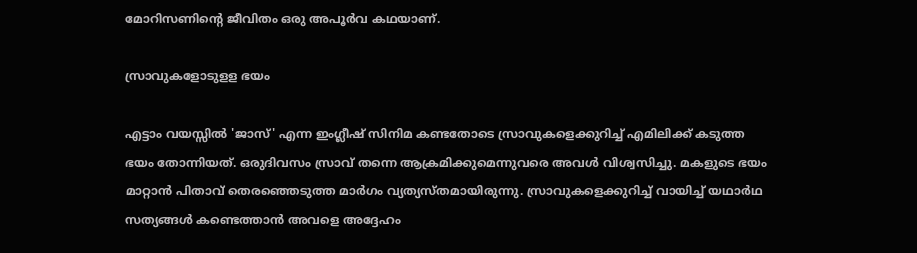മോറിസണിന്റെ ജീവിതം ഒരു അപൂർവ കഥയാണ്.

സ്രാവുകളോടുളള ഭയം

എട്ടാം വയസ്സിൽ 'ജാസ്' എന്ന ഇംഗ്ലീഷ് സിനിമ കണ്ടതോടെ സ്രാവുകളെക്കുറിച്ച് എമിലിക്ക് കടുത്ത ഭയം തോന്നിയത്. ഒരുദിവസം സ്രാവ് തന്നെ ആക്രമിക്കുമെന്നുവരെ അവൾ വിശ്വസിച്ചു. മകളുടെ ഭയം മാറ്റാൻ പിതാവ് തെരഞ്ഞെടുത്ത മാർഗം വ്യത്യസ്തമായിരുന്നു. സ്രാവുകളെക്കുറിച്ച് വായിച്ച് യഥാർഥ സത്യങ്ങൾ കണ്ടെത്താൻ അവളെ അദ്ദേഹം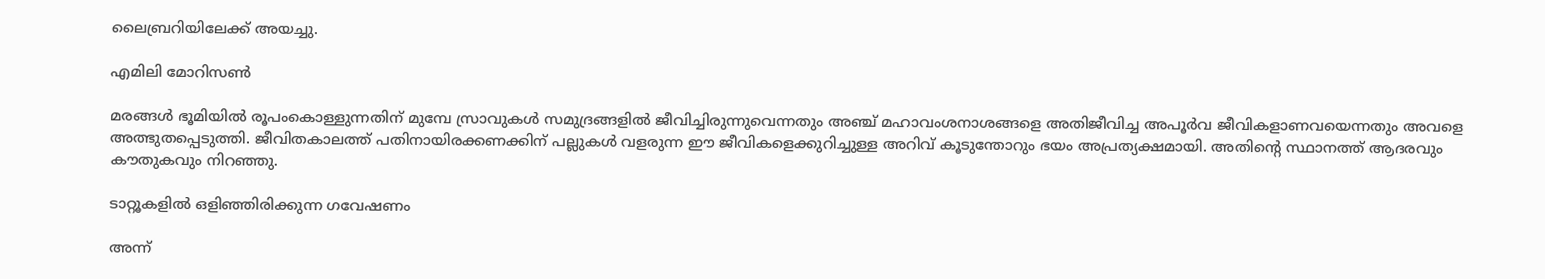ലൈബ്രറിയിലേക്ക് അയച്ചു.

എമിലി മോറിസൺ

മരങ്ങൾ ഭൂമിയിൽ രൂപംകൊള്ളുന്നതിന് മുമ്പേ സ്രാവുകൾ സമുദ്രങ്ങളിൽ ജീവിച്ചിരുന്നുവെന്നതും അഞ്ച് മഹാവംശനാശങ്ങളെ അതിജീവിച്ച അപൂർവ ജീവികളാണവയെന്നതും അവളെ അത്ഭുതപ്പെടുത്തി. ജീവിതകാലത്ത് പതിനായിരക്കണക്കിന് പല്ലുകൾ വളരുന്ന ഈ ജീവികളെക്കുറിച്ചുള്ള അറിവ് കൂടുന്തോറും ഭയം അപ്രത്യക്ഷമായി. അതിന്റെ സ്ഥാനത്ത് ആദരവും കൗതുകവും നിറഞ്ഞു.

ടാറ്റൂകളിൽ ഒളിഞ്ഞിരിക്കുന്ന ഗവേഷണം

അന്ന്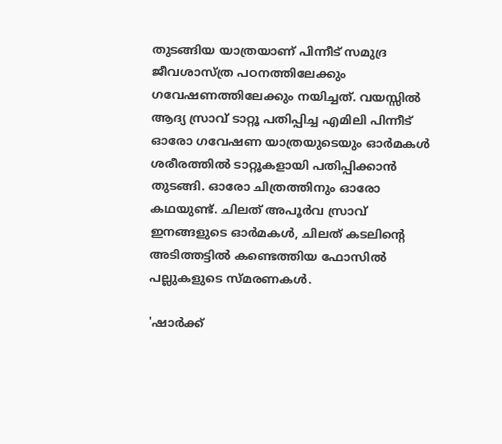തുടങ്ങിയ യാത്രയാണ് പിന്നീട് സമുദ്ര ജീവശാസ്ത്ര പഠനത്തിലേക്കും ഗവേഷണത്തിലേക്കും നയിച്ചത്. വയസ്സിൽ ആദ്യ സ്രാവ് ടാറ്റൂ പതിപ്പിച്ച എമിലി പിന്നീട് ഓരോ ഗവേഷണ യാത്രയുടെയും ഓർമകൾ ശരീരത്തിൽ ടാറ്റൂകളായി പതിപ്പിക്കാൻ തുടങ്ങി. ഓരോ ചിത്രത്തിനും ഓരോ കഥയുണ്ട്. ചിലത് അപൂർവ സ്രാവ് ഇനങ്ങളുടെ ഓർമകൾ, ചിലത് കടലിന്റെ അടിത്തട്ടിൽ കണ്ടെത്തിയ ഫോസിൽ പല്ലുകളുടെ സ്മരണകൾ.

'ഷാർക്ക്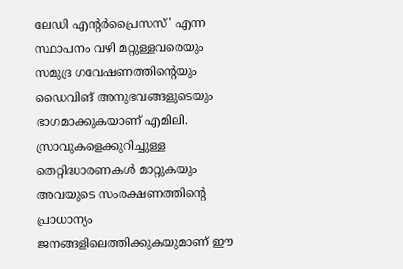ലേഡി എന്റർപ്രൈസസ്' എന്ന സ്ഥാപനം വഴി മറ്റുള്ളവരെയും സമുദ്ര ഗവേഷണത്തിന്റെയും ഡൈവിങ് അനുഭവങ്ങളുടെയും ഭാഗമാക്കുകയാണ് എമിലി. സ്രാവുകളെക്കുറിച്ചുള്ള തെറ്റിദ്ധാരണകൾ മാറ്റുകയും അവയുടെ സംരക്ഷണത്തിന്റെ പ്രാധാന്യം ജനങ്ങളിലെത്തിക്കുകയുമാണ് ഈ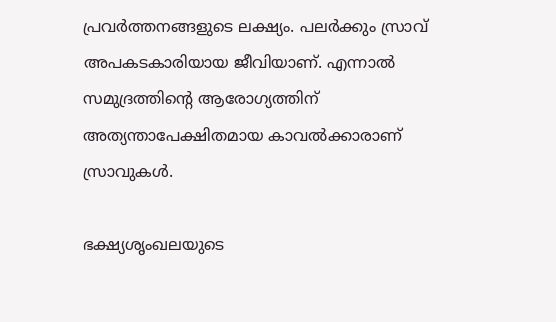പ്രവർത്തനങ്ങളുടെ ലക്ഷ്യം. പലർക്കും സ്രാവ് അപകടകാരിയായ ജീവിയാണ്. എന്നാൽ സമുദ്രത്തിന്റെ ആരോഗ്യത്തിന് അത്യന്താപേക്ഷിതമായ കാവൽക്കാരാണ് സ്രാവുകൾ.

ഭക്ഷ്യശൃംഖലയുടെ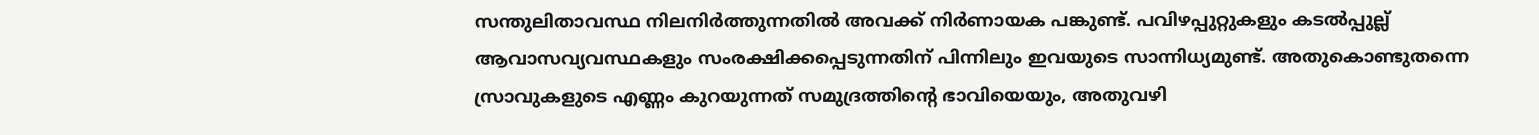സന്തുലിതാവസ്ഥ നിലനിർത്തുന്നതിൽ അവക്ക് നിർണായക പങ്കുണ്ട്. പവിഴപ്പുറ്റുകളും കടൽപ്പുല്ല് ആവാസവ്യവസ്ഥകളും സംരക്ഷിക്കപ്പെടുന്നതിന് പിന്നിലും ഇവയുടെ സാന്നിധ്യമുണ്ട്. അതുകൊണ്ടുതന്നെ സ്രാവുകളുടെ എണ്ണം കുറയുന്നത് സമുദ്രത്തിന്റെ ഭാവിയെയും, അതുവഴി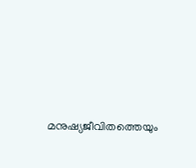മനുഷ്യജീവിതത്തെയും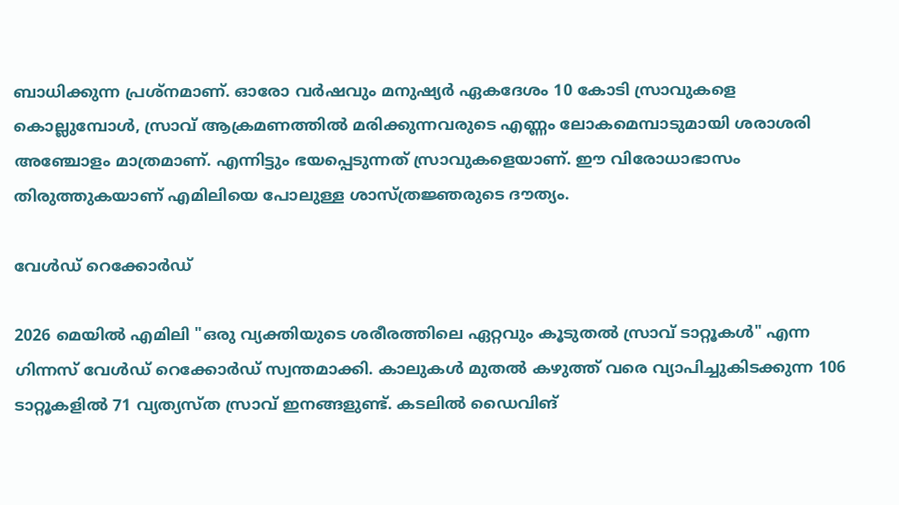ബാധിക്കുന്ന പ്രശ്നമാണ്. ഓരോ വർഷവും മനുഷ്യർ ഏകദേശം 10 കോടി സ്രാവുകളെ കൊല്ലുമ്പോൾ, സ്രാവ് ആക്രമണത്തിൽ മരിക്കുന്നവരുടെ എണ്ണം ലോകമെമ്പാടുമായി ശരാശരി അഞ്ചോളം മാത്രമാണ്. എന്നിട്ടും ഭയപ്പെടുന്നത് സ്രാവുകളെയാണ്. ഈ വിരോധാഭാസം തിരുത്തുകയാണ് എമിലിയെ പോലുള്ള ശാസ്ത്രജ്ഞരുടെ ദൗത്യം.

വേൾഡ് റെക്കോർഡ്

2026 മെയിൽ എമിലി "ഒരു വ്യക്തിയുടെ ശരീരത്തിലെ ഏറ്റവും കൂടുതൽ സ്രാവ് ടാറ്റൂകൾ" എന്ന ഗിന്നസ് വേൾഡ് റെക്കോർഡ് സ്വന്തമാക്കി. കാലുകൾ മുതൽ കഴുത്ത് വരെ വ്യാപിച്ചുകിടക്കുന്ന 106 ടാറ്റൂകളിൽ 71 വ്യത്യസ്ത സ്രാവ് ഇനങ്ങളുണ്ട്. കടലിൽ ഡൈവിങ്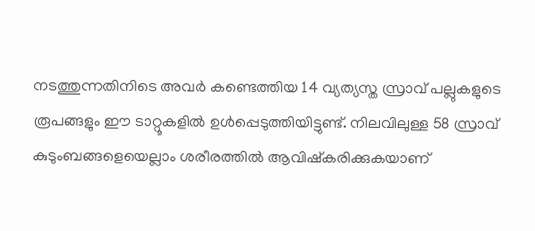നടത്തുന്നതിനിടെ അവർ കണ്ടെത്തിയ 14 വ്യത്യസ്ത സ്രാവ് പല്ലുകളുടെ രൂപങ്ങളും ഈ ടാറ്റൂകളിൽ ഉൾപ്പെടുത്തിയിട്ടുണ്ട്. നിലവിലുള്ള 58 സ്രാവ് കുടുംബങ്ങളെയെല്ലാം ശരീരത്തിൽ ആവിഷ്കരിക്കുകയാണ്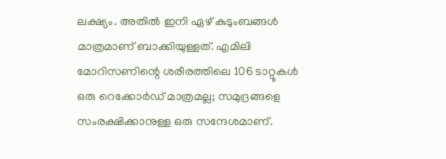ലക്ഷ്യം. അതിൽ ഇനി ഏഴ് കുടുംബങ്ങൾ മാത്രമാണ് ബാക്കിയുള്ളത്. എമിലി മോറിസണിന്റെ ശരീരത്തിലെ 106 ടാറ്റൂകൾ ഒരു റെക്കോർഡ് മാത്രമല്ല; സമുദ്രങ്ങളെ സംരക്ഷിക്കാനുള്ള ഒരു സന്ദേശമാണ്.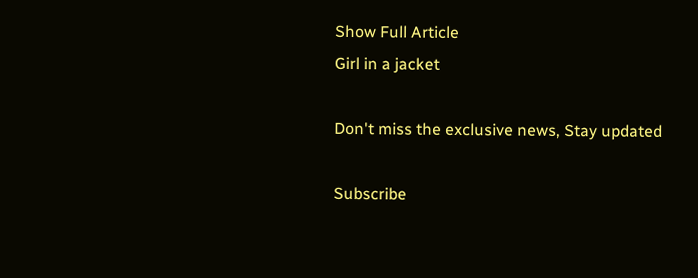Show Full Article
Girl in a jacket

Don't miss the exclusive news, Stay updated

Subscribe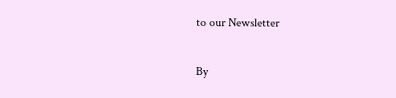to our Newsletter

By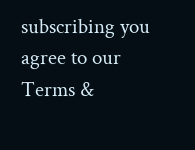subscribing you agree to our Terms &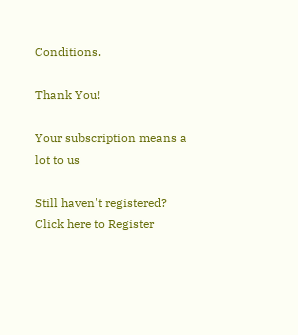Conditions.

Thank You!

Your subscription means a lot to us

Still haven't registered? Click here to Register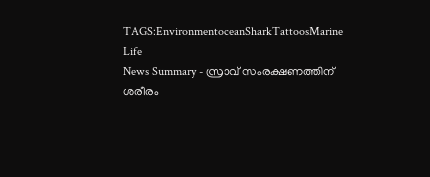TAGS:EnvironmentoceanSharkTattoosMarine Life
News Summary - സ്രാവ് സംരക്ഷണത്തിന് ശരീരം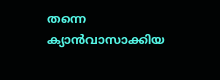തന്നെ ക്യാൻവാസാക്കിയ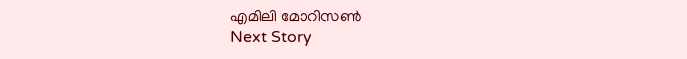എമിലി മോറിസൺ
Next Story